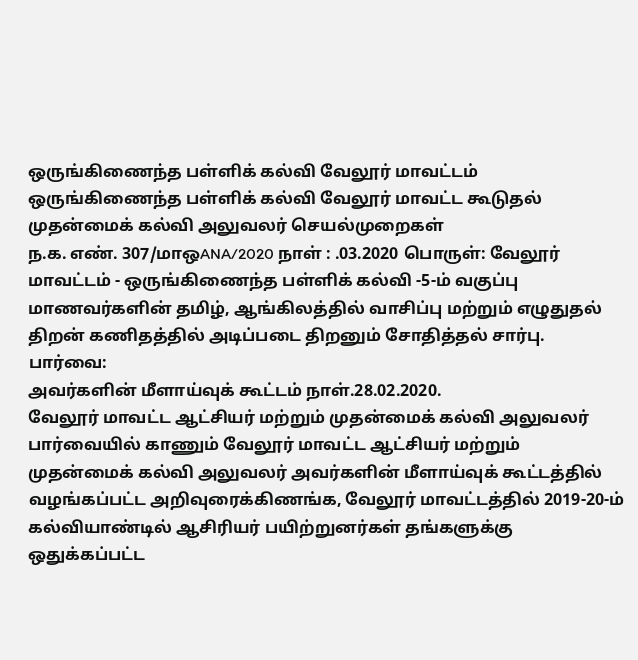ஒருங்கிணைந்த பள்ளிக் கல்வி வேலூர் மாவட்டம்
ஒருங்கிணைந்த பள்ளிக் கல்வி வேலூர் மாவட்ட கூடுதல் முதன்மைக் கல்வி அலுவலர் செயல்முறைகள்
ந.க. எண். 307/மாஒANA/2020 நாள் : .03.2020 பொருள்: வேலூர் மாவட்டம் - ஒருங்கிணைந்த பள்ளிக் கல்வி -5-ம் வகுப்பு மாணவர்களின் தமிழ், ஆங்கிலத்தில் வாசிப்பு மற்றும் எழுதுதல் திறன் கணிதத்தில் அடிப்படை திறனும் சோதித்தல் சார்பு.
பார்வை:
அவர்களின் மீளாய்வுக் கூட்டம் நாள்.28.02.2020.
வேலூர் மாவட்ட ஆட்சியர் மற்றும் முதன்மைக் கல்வி அலுவலர்
பார்வையில் காணும் வேலூர் மாவட்ட ஆட்சியர் மற்றும் முதன்மைக் கல்வி அலுவலர் அவர்களின் மீளாய்வுக் கூட்டத்தில் வழங்கப்பட்ட அறிவுரைக்கிணங்க, வேலூர் மாவட்டத்தில் 2019-20-ம் கல்வியாண்டில் ஆசிரியர் பயிற்றுனர்கள் தங்களுக்கு ஒதுக்கப்பட்ட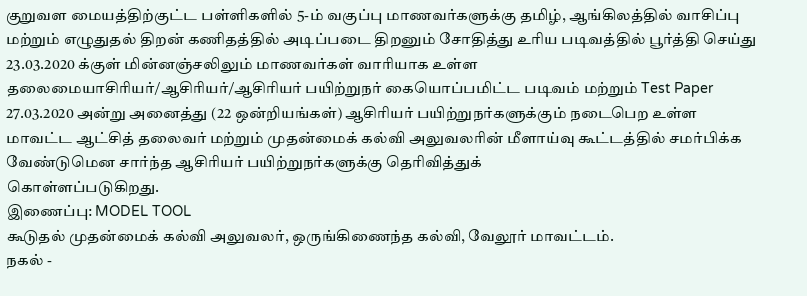குறுவள மையத்திற்குட்ட பள்ளிகளில் 5-ம் வகுப்பு மாணவர்களுக்கு தமிழ், ஆங்கிலத்தில் வாசிப்பு மற்றும் எழுதுதல் திறன் கணிதத்தில் அடிப்படை திறனும் சோதித்து உரிய படிவத்தில் பூர்த்தி செய்து 23.03.2020 க்குள் மின்னஞ்சலிலும் மாணவர்கள் வாரியாக உள்ள
தலைமையாசிரியர்/ஆசிரியர்/ஆசிரியர் பயிற்றுநர் கையொப்பமிட்ட படிவம் மற்றும் Test Paper
27.03.2020 அன்று அனைத்து (22 ஒன்றியங்கள்) ஆசிரியர் பயிற்றுநர்களுக்கும் நடைபெற உள்ள மாவட்ட ஆட்சித் தலைவர் மற்றும் முதன்மைக் கல்வி அலுவலரின் மீளாய்வு கூட்டத்தில் சமர்பிக்க வேண்டுமென சார்ந்த ஆசிரியர் பயிற்றுநர்களுக்கு தெரிவித்துக்
கொள்ளப்படுகிறது.
இணைப்பு: MODEL TOOL
கூடுதல் முதன்மைக் கல்வி அலுவலர், ஒருங்கிணைந்த கல்வி, வேலூர் மாவட்டம்.
நகல் -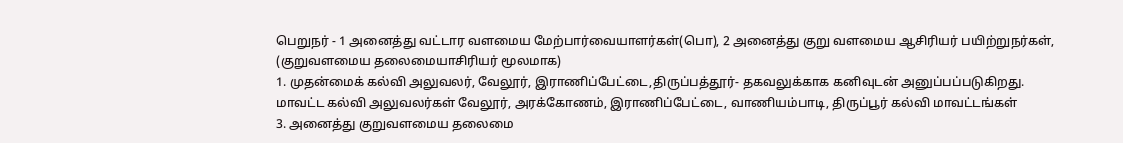பெறுநர் - 1 அனைத்து வட்டார வளமைய மேற்பார்வையாளர்கள்(பொ), 2 அனைத்து குறு வளமைய ஆசிரியர் பயிற்றுநர்கள், (குறுவளமைய தலைமையாசிரியர் மூலமாக)
1. முதன்மைக் கல்வி அலுவலர், வேலூர், இராணிப்பேட்டை,திருப்பத்தூர்- தகவலுக்காக கனிவுடன் அனுப்பப்படுகிறது.
மாவட்ட கல்வி அலுவலர்கள் வேலூர், அரக்கோணம், இராணிப்பேட்டை, வாணியம்பாடி, திருப்பூர் கல்வி மாவட்டங்கள்
3. அனைத்து குறுவளமைய தலைமை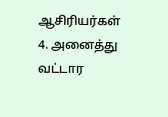ஆசிரியர்கள்
4. அனைத்து வட்டார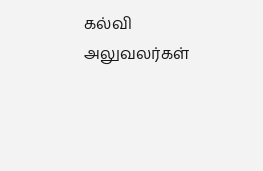கல்வி அலுவலர்கள்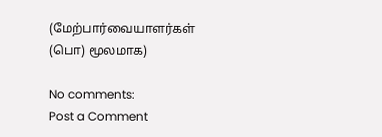(மேற்பார்வையாளர்கள் (பொ) மூலமாக)

No comments:
Post a Comment